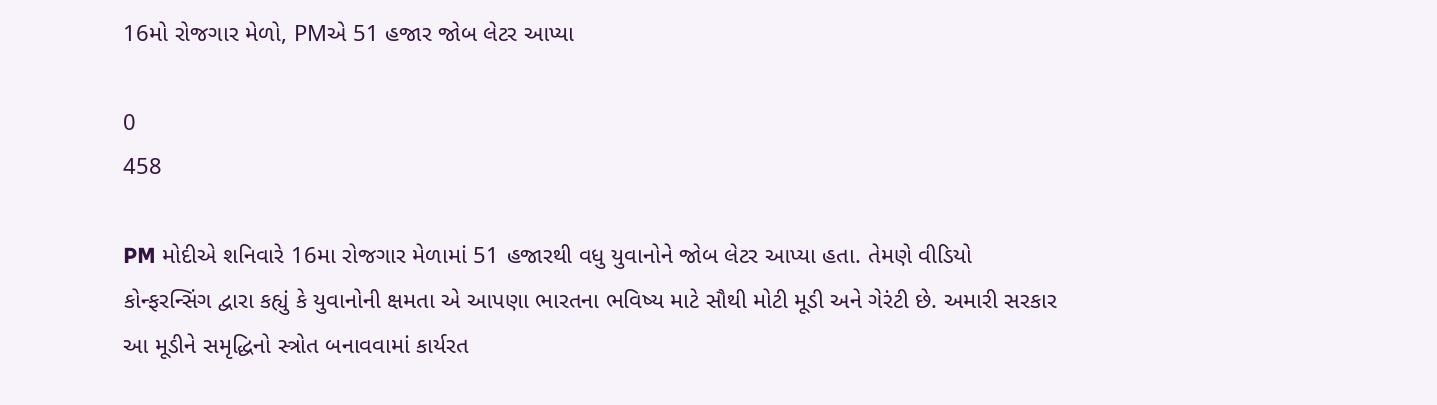16મો રોજગાર મેળો, PMએ 51 હજાર જોબ લેટર આપ્યા

0
458

PM મોદીએ શનિવારે 16મા રોજગાર મેળામાં 51 હજારથી વધુ યુવાનોને જોબ લેટર આપ્યા હતા. તેમણે વીડિયો કોન્ફરન્સિંગ દ્વારા કહ્યું કે યુવાનોની ક્ષમતા એ આપણા ભારતના ભવિષ્ય માટે સૌથી મોટી મૂડી અને ગેરંટી છે. અમારી સરકાર આ મૂડીને સમૃદ્ધિનો સ્ત્રોત બનાવવામાં કાર્યરત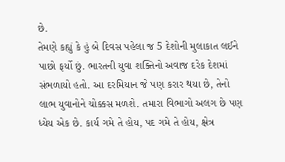છે.
તેમણે કહ્યું કે હું બે દિવસ પહેલા જ 5 દેશોની મુલાકાત લઈને પાછો ફર્યો છું. ભારતની યુવા શક્તિનો અવાજ દરેક દેશમાં સંભળાયો હતો. આ દરમિયાન જે પણ કરાર થયા છે, તેનો લાભ યુવાનોને ચોક્કસ મળશે. તમારા વિભાગો અલગ છે પણ ધ્યેય એક છે. કાર્ય ગમે તે હોય, પદ ગમે તે હોય, ક્ષેત્ર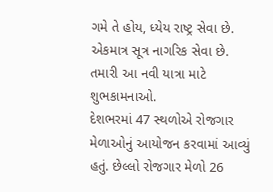ગમે તે હોય, ધ્યેય રાષ્ટ્ર સેવા છે. એકમાત્ર સૂત્ર નાગરિક સેવા છે. તમારી આ નવી યાત્રા માટે શુભકામનાઓ.
દેશભરમાં 47 સ્થળોએ રોજગાર મેળાઓનું આયોજન કરવામાં આવ્યું હતું. છેલ્લો રોજગાર મેળો 26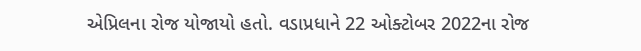એપ્રિલના રોજ યોજાયો હતો. વડાપ્રધાને 22 ઓક્ટોબર 2022ના રોજ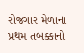રોજગાર મેળાના પ્રથમ તબક્કાનો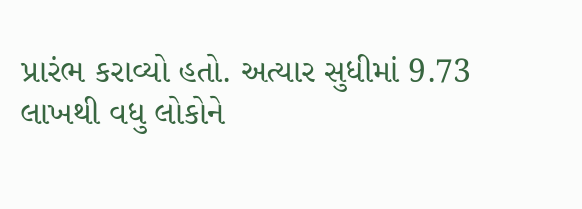પ્રારંભ કરાવ્યો હતો. અત્યાર સુધીમાં 9.73 લાખથી વધુ લોકોને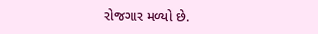રોજગાર મળ્યો છે.